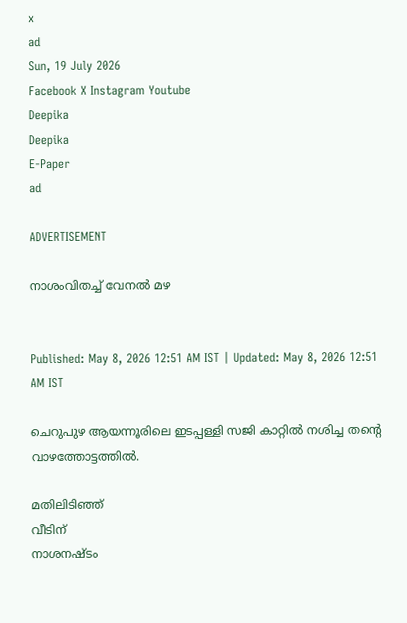x
ad
Sun, 19 July 2026
Facebook X Instagram Youtube
Deepika
Deepika
E-Paper
ad

ADVERTISEMENT

നാശംവിതച്ച് വേനൽ മഴ


Published: May 8, 2026 12:51 AM IST | Updated: May 8, 2026 12:51 AM IST

ചെറുപുഴ ആയന്നൂരിലെ ഇടപ്പള്ളി സജി കാറ്റിൽ നശിച്ച തന്‍റെ വാഴത്തോട്ടത്തിൽ.

മതിലിടിഞ്ഞ്
വീടിന്
നാശനഷ്ടം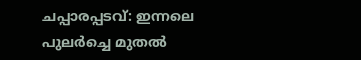ചപ്പാരപ്പടവ്: ഇന്നലെ പുലർച്ചെ മുതൽ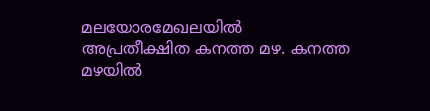മലയോരമേഖലയിൽ അപ്രതീക്ഷിത കനത്ത മഴ. കനത്ത മഴയിൽ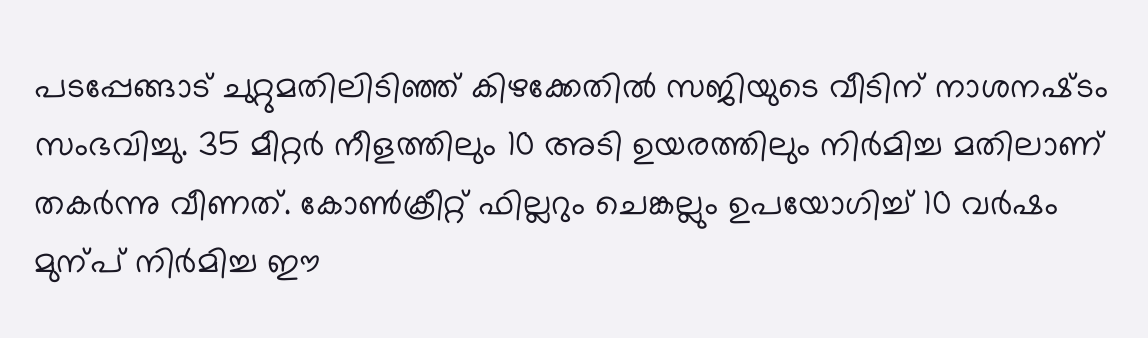പടപ്പേങ്ങാട് ചുറ്റുമതിലിടിഞ്ഞ് കിഴക്കേതിൽ സജിയുടെ വീടിന് നാശനഷ്‌ടം സംഭവിച്ചു. 35 മീറ്റർ നീളത്തിലും 10 അടി ഉയരത്തിലും നിർമിച്ച മതിലാണ് തകർന്നു വീണത്. കോൺക്രീറ്റ് ഫില്ലറും ചെങ്കല്ലും ഉപയോഗിച്ച് 10 വർഷം മുന്പ് നിർമിച്ച ഈ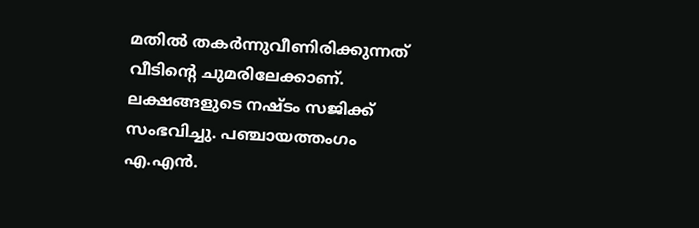മതിൽ തകർന്നുവീണിരിക്കുന്നത് വീടിന്‍റെ ചുമരിലേക്കാണ്. ലക്ഷങ്ങളുടെ നഷ്ടം സജിക്ക് സംഭവിച്ചു. പഞ്ചായത്തംഗം എ.എൻ.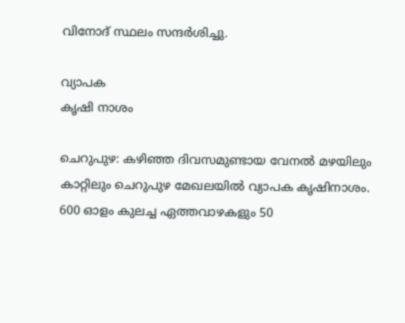വിനോദ് സ്ഥലം സന്ദർശിച്ചു.

വ്യാപക
കൃഷി നാശം

ചെറുപുഴ: കഴിഞ്ഞ ദിവസമുണ്ടായ വേനൽ മഴയിലും കാറ്റിലും ചെറുപുഴ മേഖലയിൽ വ്യാപക കൃഷിനാശം. 600 ഓളം കുലച്ച ഏത്തവാഴകളും 50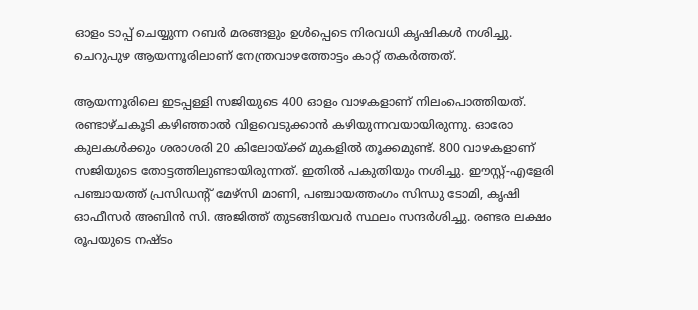ഓളം ടാപ്പ് ചെയ്യുന്ന റബർ മരങ്ങളും ഉൾപ്പെടെ നിരവധി കൃഷികൾ നശിച്ചു. ചെറുപുഴ ആയന്നൂരിലാണ് നേന്ത്രവാഴത്തോട്ടം കാറ്റ് തകർത്തത്.

ആയന്നൂരിലെ ഇടപ്പള്ളി സജിയുടെ 400 ഓളം വാഴകളാണ് നിലംപൊത്തിയത്. രണ്ടാഴ്ചകൂടി കഴിഞ്ഞാൽ വിളവെടുക്കാൻ കഴിയുന്നവയായിരുന്നു. ഓരോ കുലകൾക്കും ശരാശരി 20 കിലോയ്ക്ക് മുകളിൽ തൂക്കമുണ്ട്. 800 വാഴകളാണ് സജിയുടെ തോട്ടത്തിലുണ്ടായിരുന്നത്. ഇതിൽ പകുതിയും നശിച്ചു. ഈസ്റ്റ്-എളേരി പഞ്ചായത്ത് പ്രസിഡന്‍റ് മേഴ്സി മാണി, പഞ്ചായത്തംഗം സിന്ധു ടോമി, കൃഷി ഓഫീസർ അബിൻ സി. അജിത്ത് തുടങ്ങിയവർ സ്ഥലം സന്ദർശിച്ചു. രണ്ടര ലക്ഷം രൂപയുടെ നഷ്ടം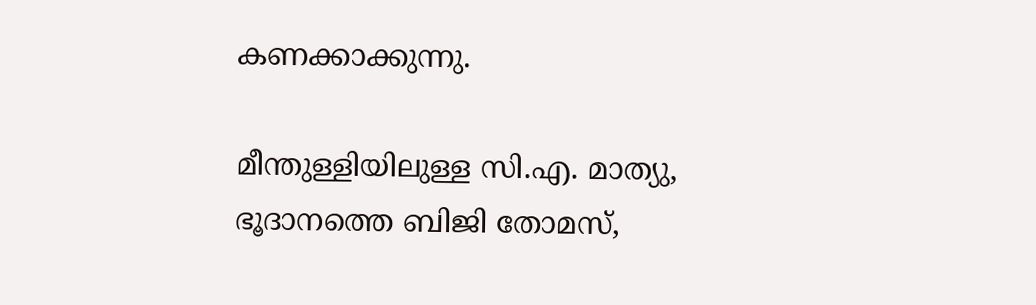കണക്കാക്കുന്നു.

മീന്തുള്ളിയിലുള്ള സി.എ. മാത്യു, ഭൂദാനത്തെ ബിജി തോമസ്,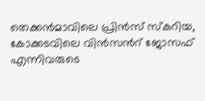തെക്കൻമാവിലെ പ്രിൻസ് സ്കറിയ, കോക്കടവിലെ വിൻസന്‍റ് ജോസഫ് എന്നിവരുടെ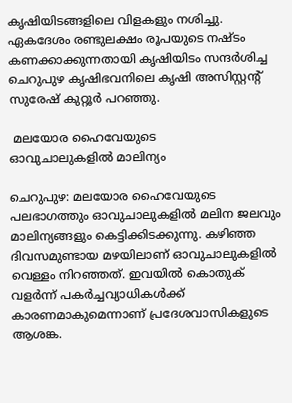കൃഷിയിടങ്ങളിലെ വിളകളും നശിച്ചു. ഏകദേശം രണ്ടുലക്ഷം രൂപയുടെ നഷ്ടം കണക്കാക്കുന്നതായി കൃഷിയിടം സന്ദർശിച്ച ചെറുപുഴ കൃഷിഭവനിലെ കൃഷി അസിസ്റ്റന്‍റ് സുരേഷ് കുറ്റൂർ പറഞ്ഞു.

 മലയോര ഹൈവേയുടെ
ഓവുചാലുകളിൽ മാലിന്യം

ചെറുപുഴ: മലയോര ഹൈവേയുടെ പലഭാഗത്തും ഓവുചാലുകളിൽ മലിന ജലവും മാലിന്യങ്ങളും കെട്ടിക്കിടക്കുന്നു. കഴിഞ്ഞ ദിവസമുണ്ടായ മഴയിലാണ് ഓവുചാലുകളിൽ വെള്ളം നിറഞ്ഞത്. ഇവയിൽ കൊതുക് വളർന്ന് പകർച്ചവ്യാധികൾക്ക് കാരണമാകുമെന്നാണ് പ്രദേശവാസികളുടെ ആശങ്ക.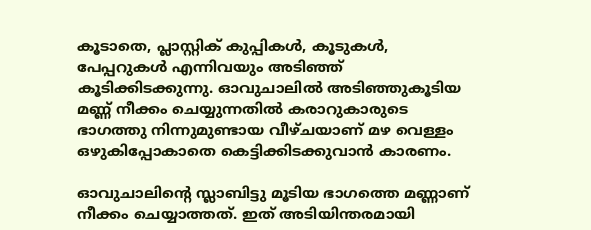കൂടാതെ, പ്ലാസ്റ്റിക് കുപ്പികൾ, കൂടുകൾ, പേപ്പറുകൾ എന്നിവയും അടിഞ്ഞ് കൂടിക്കിടക്കുന്നു. ഓവുചാലിൽ അടിഞ്ഞുകൂടിയ മണ്ണ് നീക്കം ചെയ്യുന്നതിൽ കരാറുകാരുടെ ഭാഗത്തു നിന്നുമുണ്ടായ വീഴ്ചയാണ് മഴ വെള്ളം ഒഴുകിപ്പോകാതെ കെട്ടിക്കിടക്കുവാൻ കാരണം.

ഓവുചാലിന്‍റെ സ്ലാബിട്ടു മൂടിയ ഭാഗത്തെ മണ്ണാണ് നീക്കം ചെയ്യാത്തത്. ഇത് അടിയിന്തരമായി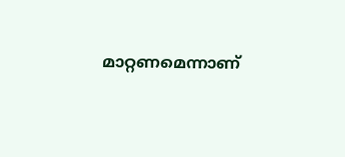മാറ്റണമെന്നാണ്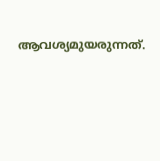ആവശ്യമുയരുന്നത്.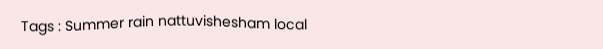Tags : Summer rain nattuvishesham local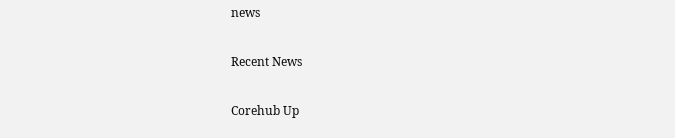news

Recent News

Corehub Up